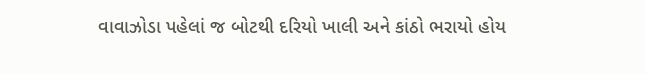વાવાઝોડા પહેલાં જ બોટથી દરિયો ખાલી અને કાંઠો ભરાયો હોય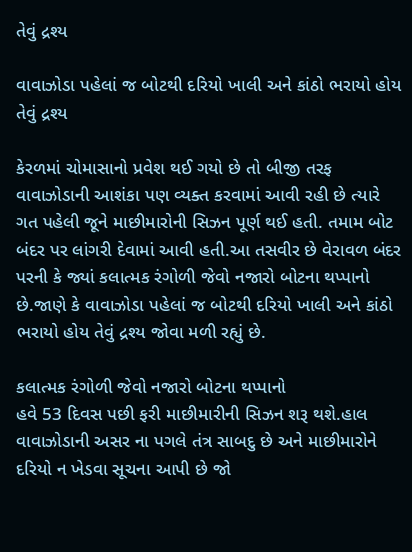તેવું દ્રશ્ય

વાવાઝોડા પહેલાં જ બોટથી દરિયો ખાલી અને કાંઠો ભરાયો હોય તેવું દ્રશ્ય

કેરળમાં ચોમાસાનો પ્રવેશ થઈ ગયો છે તો બીજી તરફ વાવાઝોડાની આશંકા પણ વ્યક્ત કરવામાં આવી રહી છે ત્યારે ગત પહેલી જૂને માછીમારોની સિઝન પૂર્ણ થઈ હતી. તમામ બોટ બંદર પર લાંગરી દેવામાં આવી હતી.આ તસવીર છે વેરાવળ બંદર પરની કે જ્યાં કલાત્મક રંગોળી જેવો નજારો બોટના થપ્પાનો છે.જાણે કે વાવાઝોડા પહેલાં જ બોટથી દરિયો ખાલી અને કાંઠો ભરાયો હોય તેવું દ્રશ્ય જોવા મળી રહ્યું છે.

કલાત્મક રંગોળી જેવો નજારો બોટના થપ્પાનો
હવે 53 દિવસ પછી ફરી માછીમારીની સિઝન શરૂ થશે.હાલ વાવાઝોડાની અસર ના પગલે તંત્ર સાબદુ છે અને માછીમારોને દરિયો ન ખેડવા સૂચના આપી છે જો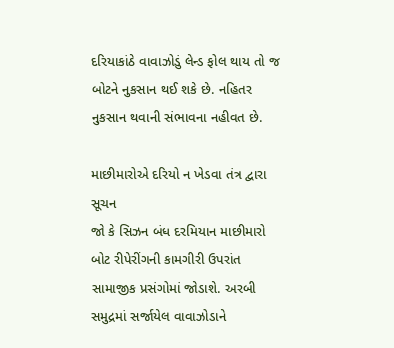દરિયાકાંઠે વાવાઝોડું લેન્ડ ફોલ થાય તો જ બોટને નુકસાન થઈ શકે છે. નહિતર નુકસાન થવાની સંભાવના નહીવત છે.

માછીમારોએ દરિયો ન ખેડવા તંત્ર દ્વારા સૂચન
જો કે સિઝન બંધ દરમિયાન માછીમારો બોટ રીપેરીંગની કામગીરી ઉપરાંત સામાજીક પ્રસંગોમાં જોડાશે. અરબી સમુદ્રમાં સર્જાયેલ વાવાઝોડાને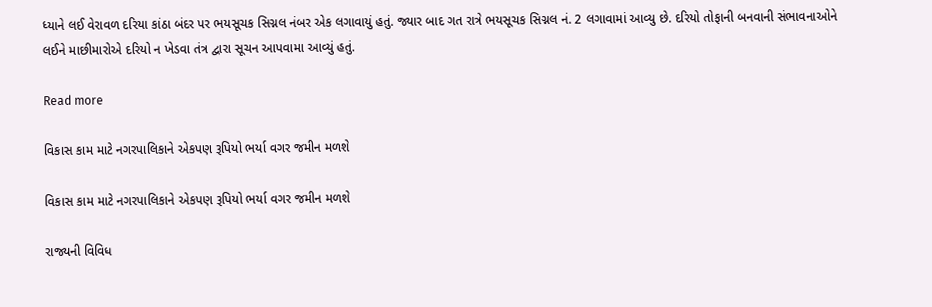ધ્યાને લઈ વેરાવળ દરિયા કાંઠા બંદર પર ભયસૂચક સિગ્નલ નંબર એક લગાવાયું હતું. જ્યાર બાદ ગત રાત્રે ભયસૂચક સિગ્નલ નં. 2 લગાવામાં આવ્યુ છે. દરિયો તોફાની બનવાની સંભાવનાઓને લઈને માછીમારોએ દરિયો ન ખેડવા તંત્ર દ્વારા સૂચન આપવામા આવ્યું હતું.

Read more

વિકાસ કામ માટે નગરપાલિકાને એકપણ રૂપિયો ભર્યા વગર જમીન મળશે

વિકાસ કામ માટે નગરપાલિકાને એકપણ રૂપિયો ભર્યા વગર જમીન મળશે

રાજ્યની વિવિધ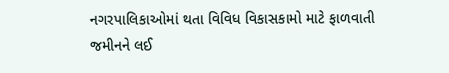નગરપાલિકાઓમાં થતા વિવિધ વિકાસકામો માટે ફાળવાતી જમીનને લઈ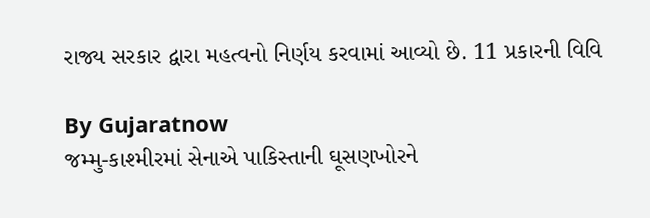રાજ્ય સરકાર દ્વારા મહત્વનો નિર્ણય કરવામાં આવ્યો છે. 11 પ્રકારની વિવિ

By Gujaratnow
જમ્મુ-કાશ્મીરમાં સેનાએ પાકિસ્તાની ઘૂસણખોરને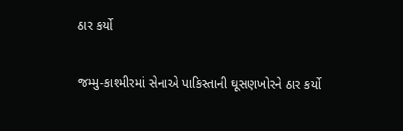ઠાર કર્યો

જમ્મુ-કાશ્મીરમાં સેનાએ પાકિસ્તાની ઘૂસણખોરને ઠાર કર્યો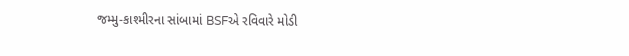જમ્મુ-કાશ્મીરના સાંબામાં BSFએ રવિવારે મોડી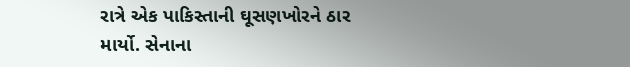રાત્રે એક પાકિસ્તાની ઘૂસણખોરને ઠાર માર્યો. સેનાના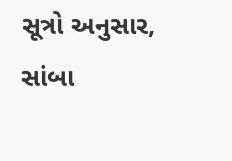સૂત્રો અનુસાર, સાંબા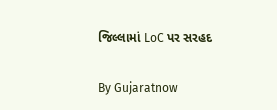જિલ્લામાં LoC પર સરહદ

By Gujaratnow